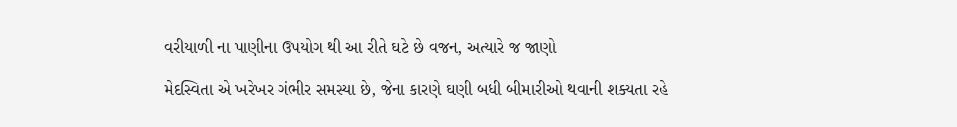વરીયાળી ના પાણીના ઉપયોગ થી આ રીતે ઘટે છે વજન, અત્યારે જ જાણો

મેદસ્વિતા એ ખરેખર ગંભીર સમસ્યા છે, જેના કારણે ઘણી બધી બીમારીઓ થવાની શક્યતા રહે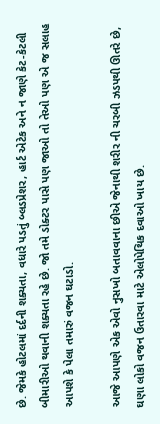છે. જેમકે હોટલમાં દર્દની શક્યતા, વધારે પડતું બ્લડપ્રેશર, હાર્ટ એટેક અને ન જાણે કેટ-કેટલી બીમારીઓ થવાની શક્યતા રહે છે. જો તમે ડોક્ટર પાસે પણ જાઓ તો તેઓ પણ એ જ સલાહ આપશે કે પેલા તમારું વજન ઘટાડો.

આજે આપણે એક એવો નુસખો બતાવવાના છીએ જેનાથી શરીર ની ચરબી ઝડપથી ઊતરે છે, ઘણા લોકો વજન ઉતારવા માટે એલોપેથિક દવાઓ ખાય છે.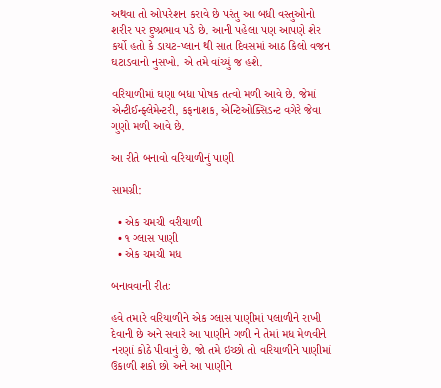અથવા તો ઓપરેશન કરાવે છે પરંતુ આ બધી વસ્તુઓનો શરીર પર દુષ્પ્રભાવ પડે છે. આની પહેલા પણ આપણે શેર કર્યો હતો કે ડાયટ-પ્લાન થી સાત દિવસમાં આઠ કિલો વજન ઘટાડવાનો નુસખો. એ તમે વાંચ્યું જ હશે.

વરિયાળીમાં ઘણા બધા પોષક તત્વો મળી આવે છે. જેમાં એન્ટીઈન્ફ્લેમેન્ટરી, કફનાશક, એન્ટિઓક્સિડન્ટ વગેરે જેવા ગુણો મળી આવે છે.

આ રીતે બનાવો વરિયાળીનું પાણી

સામગ્રી:

  • એક ચમચી વરીયાળી
  • ૧ ગ્લાસ પાણી
  • એક ચમચી મધ

બનાવવાની રીતઃ

હવે તમારે વરિયાળીને એક ગ્લાસ પાણીમાં પલાળીને રાખી દેવાની છે અને સવારે આ પાણીને ગળી ને તેમાં મધ મેળવીને નરણાં કોઠે પીવાનું છે. જો તમે ઇચ્છો તો વરિયાળીને પાણીમાં ઉકાળી શકો છો અને આ પાણીને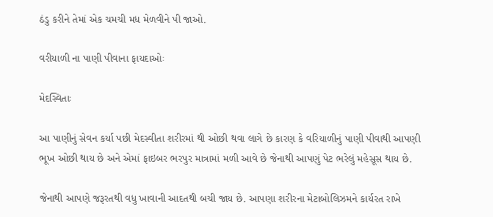ઠંડુ કરીને તેમાં એક ચમચી મધ મેળવીને પી જાઓ.

વરીયાળી ના પાણી પીવાના ફાયદાઓઃ

મેદસ્વિતાઃ

આ પાણીનું સેવન કર્યા પછી મેદસ્વીતા શરીરમાં થી ઓછી થવા લાગે છે કારણ કે વરિયાળીનું પાણી પીવાથી આપણી ભૂખ ઓછી થાય છે અને એમાં ફાઇબર ભરપુર માત્રામાં મળી આવે છે જેનાથી આપણું પેટ ભરેલું મહેસૂસ થાય છે.

જેનાથી આપણે જરૂરતથી વધુ ખાવાની આદતથી બચી જાય છે. આપણા શરીરના મેટાબોલિઝમને કાર્યરત રાખે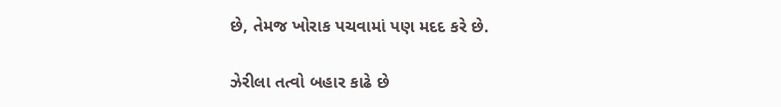છે, તેમજ ખોરાક પચવામાં પણ મદદ કરે છે.

ઝેરીલા તત્વો બહાર કાઢે છે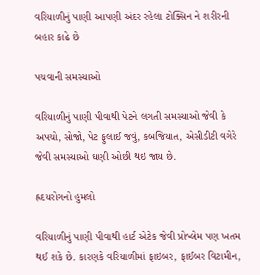વરિયાળીનું પાણી આપણી અંદર રહેલા ટોક્સિન ને શરીરની બહાર કાઢે છે

પચવાની સમસ્યાઓ

વરિયાળીનું પાણી પીવાથી પેટને લગતી સમસ્યાઓ જેવી કે અપચો, સોજો, પેટ ફુલાઈ જવું, કબજિયાત, એસીડીટી વગેરે જેવી સમસ્યાઓ ઘણી ઓછી થઇ જાય છે.

હ્રદયરોગનો હુમલો

વરિયાળીનું પાણી પીવાથી હાર્ટ એટેક જેવી પ્રોબ્લેમ પણ ખતમ થઈ શકે છે. કારણકે વરિયાળીમાં ફાઇબર, ફાઈબર વિટામીન,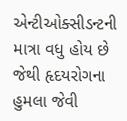એન્ટીઓક્સીડન્ટની માત્રા વધુ હોય છે જેથી હૃદયરોગના હુમલા જેવી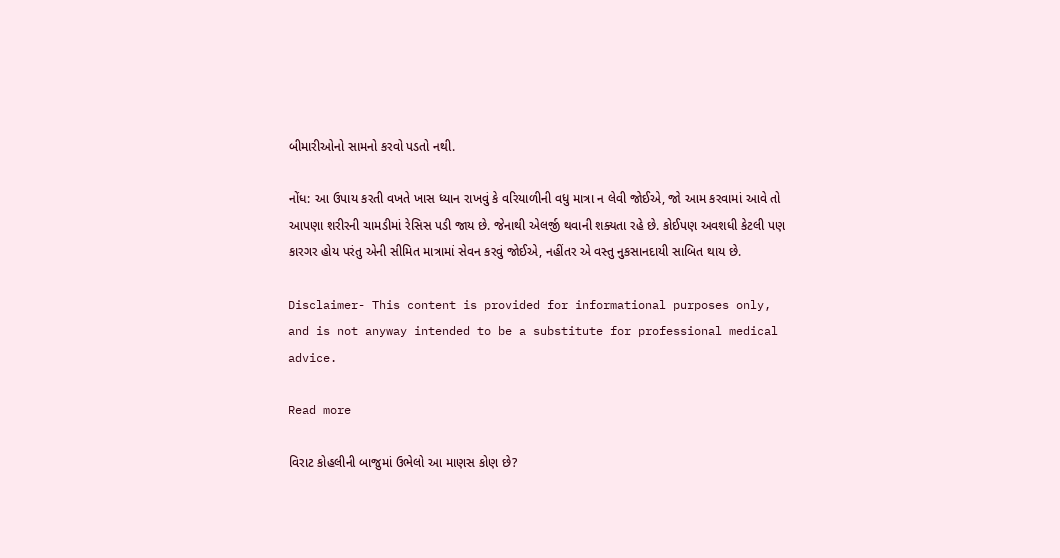બીમારીઓનો સામનો કરવો પડતો નથી.

નોંધ: આ ઉપાય કરતી વખતે ખાસ ધ્યાન રાખવું કે વરિયાળીની વધુ માત્રા ન લેવી જોઈએ, જો આમ કરવામાં આવે તો આપણા શરીરની ચામડીમાં રેસિસ પડી જાય છે. જેનાથી એલર્જી થવાની શક્યતા રહે છે. કોઈપણ અવશધી કેટલી પણ કારગર હોય પરંતુ એની સીમિત માત્રામાં સેવન કરવું જોઈએ, નહીંતર એ વસ્તુ નુકસાનદાયી સાબિત થાય છે.

Disclaimer- This content is provided for informational purposes only, and is not anyway intended to be a substitute for professional medical advice.

Read more

વિરાટ કોહલીની બાજુમાં ઉભેલો આ માણસ કોણ છે?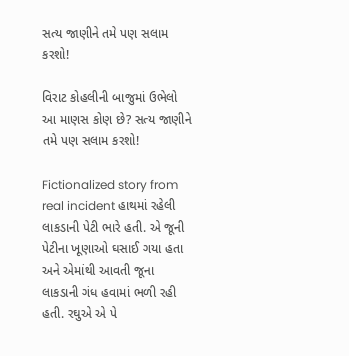સત્ય જાણીને તમે પણ સલામ કરશો!

વિરાટ કોહલીની બાજુમાં ઉભેલો આ માણસ કોણ છે? સત્ય જાણીને તમે પણ સલામ કરશો!

Fictionalized story from real incident હાથમાં રહેલી લાકડાની પેટી ભારે હતી. એ જૂની પેટીના ખૂણાઓ ઘસાઈ ગયા હતા અને એમાંથી આવતી જૂના લાકડાની ગંધ હવામાં ભળી રહી હતી. રઘુએ એ પે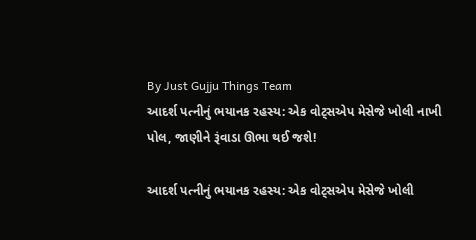By Just Gujju Things Team
આદર્શ પત્નીનું ભયાનક રહસ્ય: એક વોટ્સએપ મેસેજે ખોલી નાખી પોલ, જાણીને રૂંવાડા ઊભા થઈ જશે!

આદર્શ પત્નીનું ભયાનક રહસ્ય: એક વોટ્સએપ મેસેજે ખોલી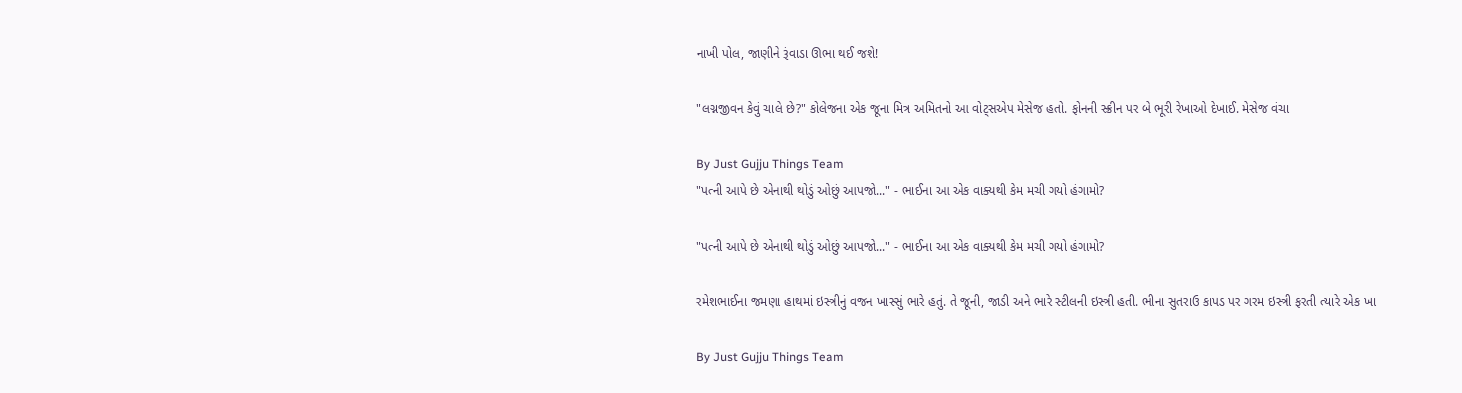નાખી પોલ, જાણીને રૂંવાડા ઊભા થઈ જશે!

"લગ્નજીવન કેવું ચાલે છે?" કોલેજના એક જૂના મિત્ર અમિતનો આ વોટ્સએપ મેસેજ હતો. ફોનની સ્ક્રીન પર બે ભૂરી રેખાઓ દેખાઈ. મેસેજ વંચા

By Just Gujju Things Team
"પત્ની આપે છે એનાથી થોડું ઓછું આપજો..." - ભાઈના આ એક વાક્યથી કેમ મચી ગયો હંગામો?

"પત્ની આપે છે એનાથી થોડું ઓછું આપજો..." - ભાઈના આ એક વાક્યથી કેમ મચી ગયો હંગામો?

રમેશભાઈના જમણા હાથમાં ઇસ્ત્રીનું વજન ખાસ્સું ભારે હતું. તે જૂની, જાડી અને ભારે સ્ટીલની ઇસ્ત્રી હતી. ભીના સુતરાઉ કાપડ પર ગરમ ઇસ્ત્રી ફરતી ત્યારે એક ખા

By Just Gujju Things Team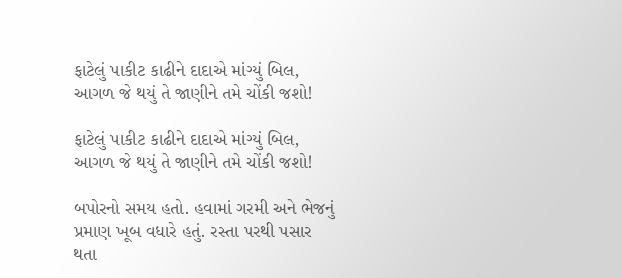ફાટેલું પાકીટ કાઢીને દાદાએ માંગ્યું બિલ, આગળ જે થયું તે જાણીને તમે ચોંકી જશો!

ફાટેલું પાકીટ કાઢીને દાદાએ માંગ્યું બિલ, આગળ જે થયું તે જાણીને તમે ચોંકી જશો!

બપોરનો સમય હતો. હવામાં ગરમી અને ભેજનું પ્રમાણ ખૂબ વધારે હતું. રસ્તા પરથી પસાર થતા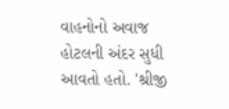વાહનોનો અવાજ હોટલની અંદર સુધી આવતો હતો. 'શ્રીજી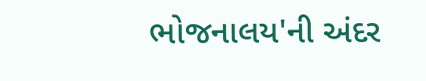ભોજનાલય'ની અંદર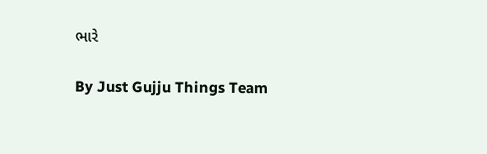ભારે

By Just Gujju Things Team